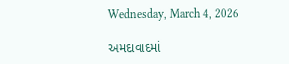Wednesday, March 4, 2026

અમદાવાદમાં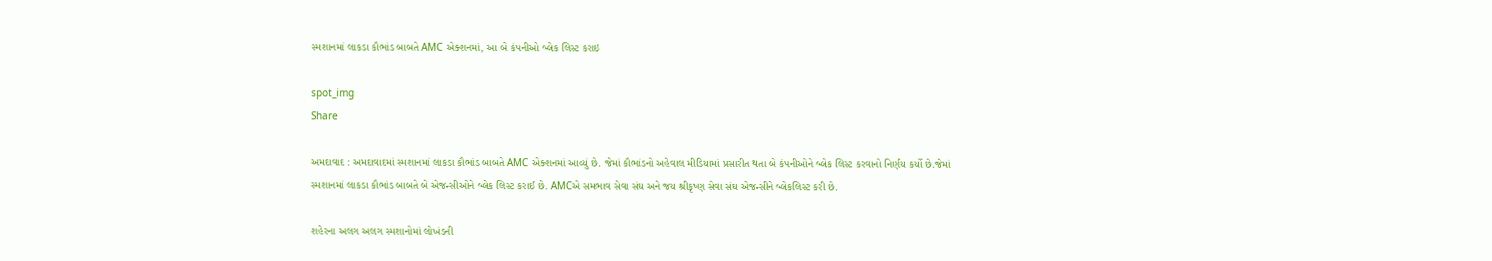સ્મશાનમાં લાકડા કૌભાંડ બાબતે AMC એક્શનમાં, આ બે કંપનીઓ બ્લેક લિસ્ટ કરાઇ

spot_img
Share

અમદાવાદ : અમદાવાદમાં સ્મશાનમાં લાકડા કૌભાંડ બાબતે AMC એક્શનમાં આવ્યું છે. જેમાં કૌભાંડનો અહેવાલ મીડિયામાં પ્રસારીત થતા બે કંપનીઓને બ્લેક લિસ્ટ કરવાનો નિર્ણય કર્યો છે.જેમાં સ્મશાનમાં લાકડા કૌભાંડ બાબતે બે એજન્સીઓને બ્લેક લિસ્ટ કરાઈ છે. AMCએ સમભાવ સેવા સંઘ અને જય શ્રીકૃષ્ણ સેવા સંઘ એજન્સીને બ્લેકલિસ્ટ કરી છે.

શહેરના અલગ અલગ સ્મશાનોમાં લોખંડની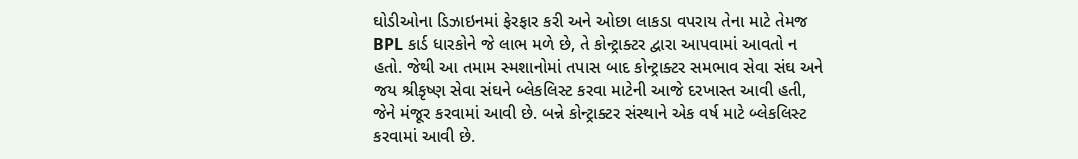ઘોડીઓના ડિઝાઇનમાં ફેરફાર કરી અને ઓછા લાકડા વપરાય તેના માટે તેમજ BPL કાર્ડ ધારકોને જે લાભ મળે છે, તે કોન્ટ્રાક્ટર દ્વારા આપવામાં આવતો ન હતો. જેથી આ તમામ સ્મશાનોમાં તપાસ બાદ કોન્ટ્રાક્ટર સમભાવ સેવા સંઘ અને જય શ્રીકૃષ્ણ સેવા સંઘને બ્લેકલિસ્ટ કરવા માટેની આજે દરખાસ્ત આવી હતી, જેને મંજૂર કરવામાં આવી છે. બન્ને કોન્ટ્રાક્ટર સંસ્થાને એક વર્ષ માટે બ્લેકલિસ્ટ કરવામાં આવી છે.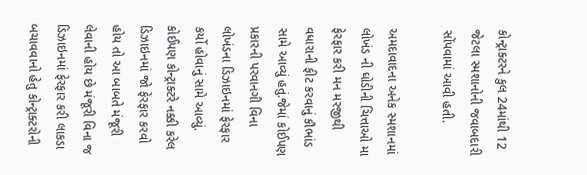કોન્ટ્રાક્ટરને કુલ 24માંથી 12 જેટલા સ્મશાનોની જવાબદારી સોંપવામાં આવી હતી.

અમદાવાદના અનેક સ્મશાનમાં લોખંડ ની ઘોડીની ચિત્તાઓ મા ફેરફાર કરી મન મરજીથી વધારાની ફીટ કરવાનું કૌભાંડ સામે આવ્યું હતું.જેમાં કોઈપણ પ્રકારની પરવાનગી વિના લોખંડના ડિઝાઇનમાં ફેરફાર કર્યો હોવાનું સામે આવ્યું. કોઈપણ કોન્ટ્રાક્ટરે નક્કી કરેલ ડિઝાઇનમાં જો ફેરફાર કરવો હોય તો આ બાબતે મંજૂરી લેવાની હોય છે મંજૂરી વિના જ ડિઝાઇનમાં ફેરફાર કરી લાકડા બચાવવાનો હેતુ કોન્ટ્રાક્ટરોની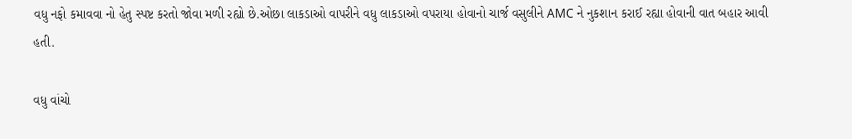વધુ નફો કમાવવા નો હેતુ સ્પષ્ટ કરતો જોવા મળી રહ્યો છે.ઓછા લાકડાઓ વાપરીને વધુ લાકડાઓ વપરાયા હોવાનો ચાર્જ વસુલીને AMC ને નુકશાન કરાઈ રહ્યા હોવાની વાત બહાર આવી હતી.

વધુ વાંચો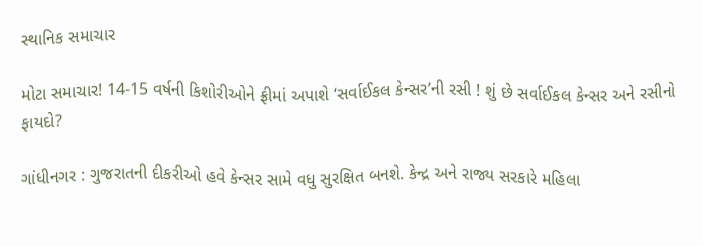સ્થાનિક સમાચાર

મોટા સમાચાર! 14-15 વર્ષની કિશોરીઓને ફ્રીમાં અપાશે ‘સર્વાઈકલ કેન્સર’ની રસી ! શું છે સર્વાઈકલ કેન્સર અને રસીનો ફાયદો?

ગાંધીનગર : ગુજરાતની દીકરીઓ હવે કેન્સર સામે વધુ સુરક્ષિત બનશે. કેન્દ્ર અને રાજ્ય સરકારે મહિલા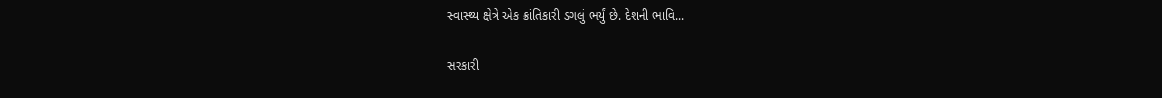સ્વાસ્થ્ય ક્ષેત્રે એક ક્રાંતિકારી ડગલું ભર્યું છે. દેશની ભાવિ...

સરકારી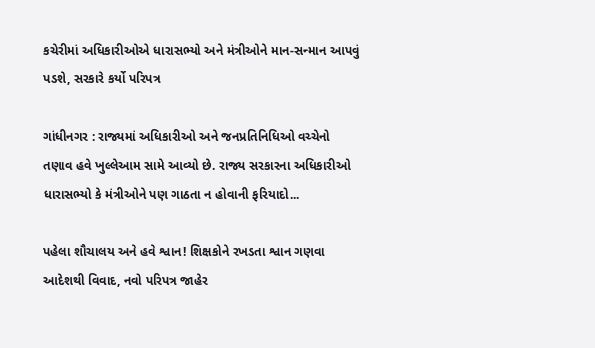કચેરીમાં અધિકારીઓએ ધારાસભ્યો અને મંત્રીઓને માન-સન્માન આપવું પડશે, સરકારે કર્યો પરિપત્ર

ગાંધીનગર : રાજ્યમાં અધિકારીઓ અને જનપ્રતિનિધિઓ વચ્ચેનો તણાવ હવે ખુલ્લેઆમ સામે આવ્યો છે. રાજ્ય સરકારના અધિકારીઓ ધારાસભ્યો કે મંત્રીઓને પણ ગાઠતા ન હોવાની ફરિયાદો...

પહેલા શૌચાલય અને હવે શ્વાન! શિક્ષકોને રખડતા શ્વાન ગણવા આદેશથી વિવાદ, નવો પરિપત્ર જાહેર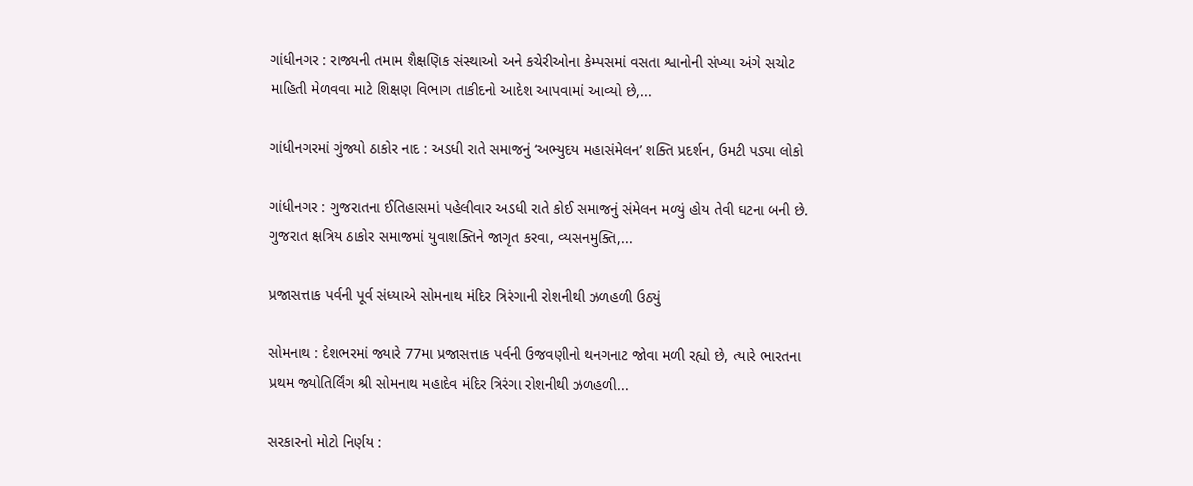ગાંધીનગર : રાજ્યની તમામ શૈક્ષણિક સંસ્થાઓ અને કચેરીઓના કેમ્પસમાં વસતા શ્વાનોની સંખ્યા અંગે સચોટ માહિતી મેળવવા માટે શિક્ષણ વિભાગ તાકીદનો આદેશ આપવામાં આવ્યો છે,...

ગાંધીનગરમાં ગુંજ્યો ઠાકોર નાદ : અડધી રાતે સમાજનું ‘અભ્યુદય મહાસંમેલન’ શક્તિ પ્રદર્શન, ઉમટી પડ્યા લોકો

ગાંધીનગર : ગુજરાતના ઈતિહાસમાં પહેલીવાર અડધી રાતે કોઈ સમાજનું સંમેલન મળ્યું હોય તેવી ઘટના બની છે. ગુજરાત ક્ષત્રિય ઠાકોર સમાજમાં યુવાશક્તિને જાગૃત કરવા, વ્યસનમુક્તિ,...

પ્રજાસત્તાક પર્વની પૂર્વ સંધ્યાએ સોમનાથ મંદિર ત્રિરંગાની રોશનીથી ઝળહળી ઉઠ્યું

સોમનાથ : દેશભરમાં જ્યારે 77મા પ્રજાસત્તાક પર્વની ઉજવણીનો થનગનાટ જોવા મળી રહ્યો છે, ત્યારે ભારતના પ્રથમ જ્યોતિર્લિંગ શ્રી સોમનાથ મહાદેવ મંદિર ત્રિરંગા રોશનીથી ઝળહળી...

સરકારનો મોટો નિર્ણય :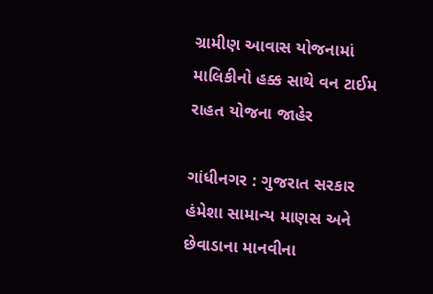ગ્રામીણ આવાસ યોજનામાં માલિકીનો હક્ક સાથે વન ટાઈમ રાહત યોજના જાહેર

ગાંધીનગર : ગુજરાત સરકાર હંમેશા સામાન્ય માણસ અને છેવાડાના માનવીના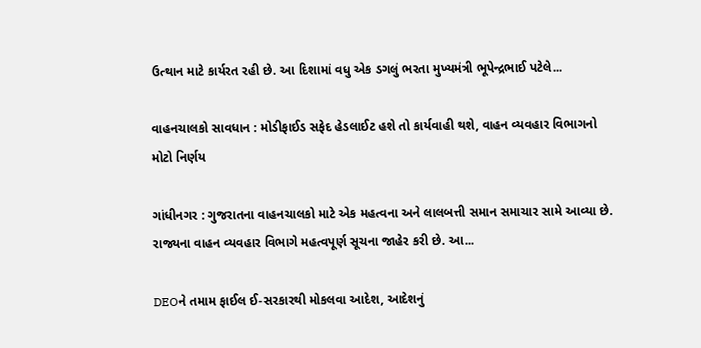ઉત્થાન માટે કાર્યરત રહી છે. આ દિશામાં વધુ એક ડગલું ભરતા મુખ્યમંત્રી ભૂપેન્દ્રભાઈ પટેલે...

વાહનચાલકો સાવધાન : મોડીફાઈડ સફેદ હેડલાઈટ હશે તો કાર્યવાહી થશે, વાહન વ્યવહાર વિભાગનો મોટો નિર્ણય

ગાંધીનગર : ગુજરાતના વાહનચાલકો માટે એક મહત્વના અને લાલબત્તી સમાન સમાચાર સામે આવ્યા છે. રાજ્યના વાહન વ્યવહાર વિભાગે મહત્વપૂર્ણ સૂચના જાહેર કરી છે. આ...

DEOને તમામ ફાઈલ ઈ-સરકારથી મોકલવા આદેશ, આદેશનું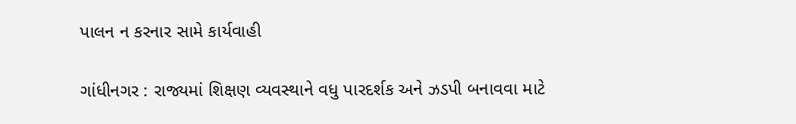પાલન ન કરનાર સામે કાર્યવાહી

ગાંધીનગર : રાજ્યમાં શિક્ષણ વ્યવસ્થાને વધુ પારદર્શક અને ઝડપી બનાવવા માટે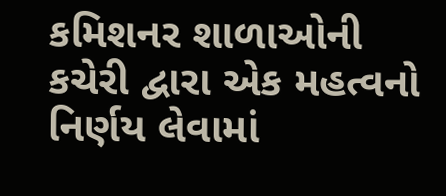કમિશનર શાળાઓની કચેરી દ્વારા એક મહત્વનો નિર્ણય લેવામાં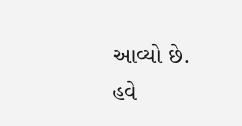આવ્યો છે. હવે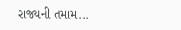રાજ્યની તમામ...